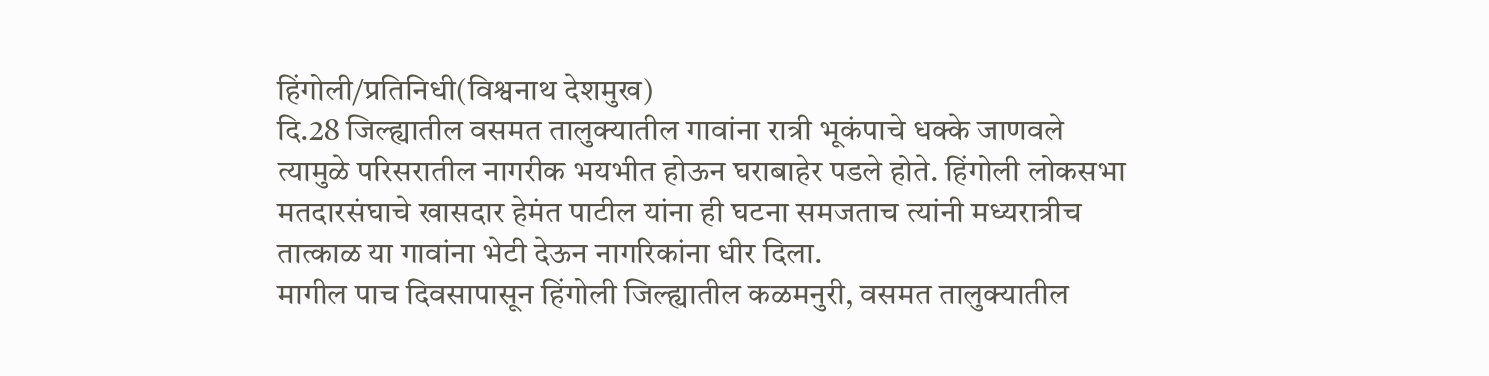हिंगोली/प्रतिनिधी(विश्वनाथ देशमुख)
दि.28 जिल्ह्यातील वसमत तालुक्यातील गावांना रात्री भूकंपाचे धक्के जाणवले त्यामुळे परिसरातील नागरीक भयभीत होऊन घराबाहेर पडले होते. हिंगोली लोकसभा मतदारसंघाचे खासदार हेमंत पाटील यांना ही घटना समजताच त्यांनी मध्यरात्रीच तात्काळ या गावांना भेटी देऊन नागरिकांना धीर दिला.
मागील पाच दिवसापासून हिंगोली जिल्ह्यातील कळमनुरी, वसमत तालुक्यातील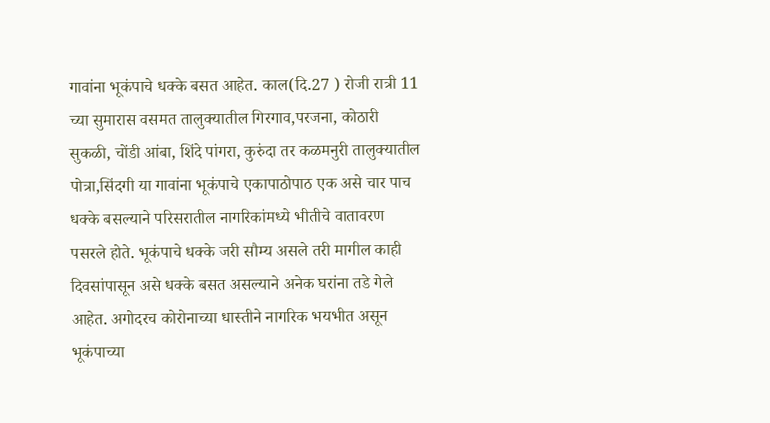गावांना भूकंपाचे धक्के बसत आहेत. काल(दि.27 ) रोजी रात्री 11 च्या सुमारास वसमत तालुक्यातील गिरगाव,परजना, कोठारी सुकळी, चोंडी आंबा, शिंदे पांगरा, कुरुंदा तर कळमनुरी तालुक्यातील पोत्रा,सिंदगी या गावांना भूकंपाचे एकापाठोपाठ एक असे चार पाच धक्के बसल्याने परिसरातील नागरिकांमध्ये भीतीचे वातावरण पसरले होते. भूकंपाचे धक्के जरी सौम्य असले तरी मागील काही दिवसांपासून असे धक्के बसत असल्याने अनेक घरांना तडे गेले आहेत. अगोदरच कोरोनाच्या धास्तीने नागरिक भयभीत असून भूकंपाच्या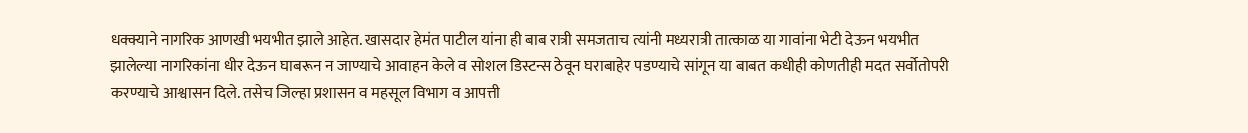धक्क्याने नागरिक आणखी भयभीत झाले आहेत. खासदार हेमंत पाटील यांना ही बाब रात्री समजताच त्यांनी मध्यरात्री तात्काळ या गावांना भेटी देऊन भयभीत झालेल्या नागरिकांना धीर देऊन घाबरून न जाण्याचे आवाहन केले व सोशल डिस्टन्स ठेवून घराबाहेर पडण्याचे सांगून या बाबत कधीही कोणतीही मदत सर्वोतोपरी करण्याचे आश्वासन दिले. तसेच जिल्हा प्रशासन व महसूल विभाग व आपत्ती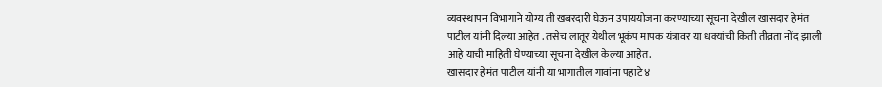व्यवस्थापन विभागाने योग्य ती खबरदारी घेऊन उपाययोजना करण्याच्या सूचना देखील खासदार हेमंत पाटील यांनी दिल्या आहेत . तसेच लातूर येथील भूकंप मापक यंत्रावर या धक्यांची किती तीव्रता नोंद झाली आहे याची माहिती घेण्याच्या सूचना देखील केल्या आहेत.
खासदार हेमंत पाटील यांनी या भागातील गावांना पहाटे ४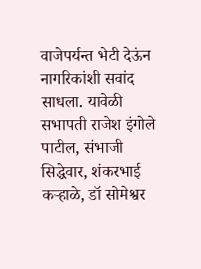वाजेपर्यन्त भेटी देऊंन नागरिकांशी सवांद साधला. यावेळी सभापती राजेश इंगोले पाटील, संभाजी सिद्धेवार, शंकरभाई कऱ्हाळे, डॉ सोमेश्वर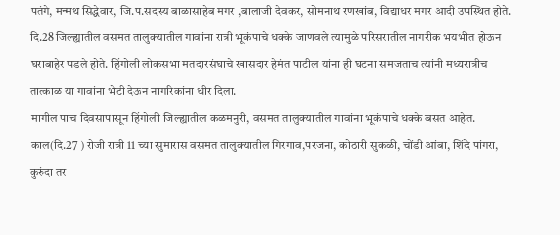पतंगे, मन्मथ सिद्धेवार, जि.प.सदस्य बाळासाहेब मगर ,बालाजी देवकर, सोमनाथ रणखांब, विद्याधर मगर आदी उपस्थित होते.
दि.28 जिल्ह्यातील वसमत तालुक्यातील गावांना रात्री भूकंपाचे धक्के जाणवले त्यामुळे परिसरातील नागरीक भयभीत होऊन घराबाहेर पडले होते. हिंगोली लोकसभा मतदारसंघाचे खासदार हेमंत पाटील यांना ही घटना समजताच त्यांनी मध्यरात्रीच तात्काळ या गावांना भेटी देऊन नागरिकांना धीर दिला.
मागील पाच दिवसापासून हिंगोली जिल्ह्यातील कळमनुरी, वसमत तालुक्यातील गावांना भूकंपाचे धक्के बसत आहेत. काल(दि.27 ) रोजी रात्री 11 च्या सुमारास वसमत तालुक्यातील गिरगाव,परजना, कोठारी सुकळी, चोंडी आंबा, शिंदे पांगरा, कुरुंदा तर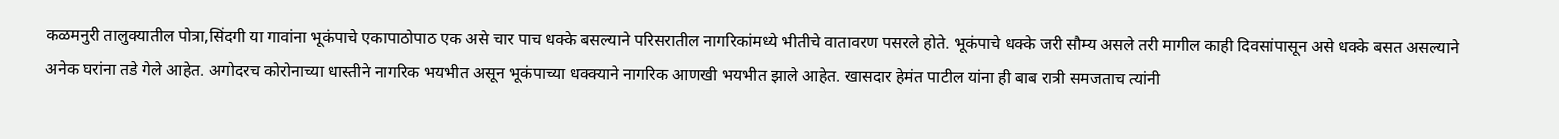कळमनुरी तालुक्यातील पोत्रा,सिंदगी या गावांना भूकंपाचे एकापाठोपाठ एक असे चार पाच धक्के बसल्याने परिसरातील नागरिकांमध्ये भीतीचे वातावरण पसरले होते. भूकंपाचे धक्के जरी सौम्य असले तरी मागील काही दिवसांपासून असे धक्के बसत असल्याने अनेक घरांना तडे गेले आहेत. अगोदरच कोरोनाच्या धास्तीने नागरिक भयभीत असून भूकंपाच्या धक्क्याने नागरिक आणखी भयभीत झाले आहेत. खासदार हेमंत पाटील यांना ही बाब रात्री समजताच त्यांनी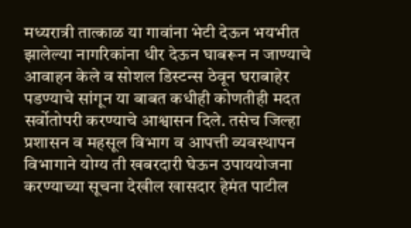मध्यरात्री तात्काळ या गावांना भेटी देऊन भयभीत झालेल्या नागरिकांना धीर देऊन घाबरून न जाण्याचे आवाहन केले व सोशल डिस्टन्स ठेवून घराबाहेर पडण्याचे सांगून या बाबत कधीही कोणतीही मदत सर्वोतोपरी करण्याचे आश्वासन दिले. तसेच जिल्हा प्रशासन व महसूल विभाग व आपत्ती व्यवस्थापन विभागाने योग्य ती खबरदारी घेऊन उपाययोजना करण्याच्या सूचना देखील खासदार हेमंत पाटील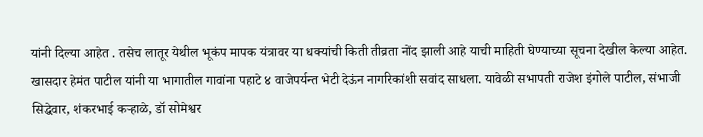यांनी दिल्या आहेत . तसेच लातूर येथील भूकंप मापक यंत्रावर या धक्यांची किती तीव्रता नोंद झाली आहे याची माहिती घेण्याच्या सूचना देखील केल्या आहेत.
खासदार हेमंत पाटील यांनी या भागातील गावांना पहाटे ४ वाजेपर्यन्त भेटी देऊंन नागरिकांशी सवांद साधला. यावेळी सभापती राजेश इंगोले पाटील, संभाजी सिद्धेवार, शंकरभाई कऱ्हाळे, डॉ सोमेश्वर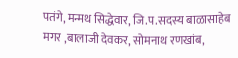पतंगे, मन्मथ सिद्धेवार, जि.प.सदस्य बाळासाहेब मगर ,बालाजी देवकर, सोमनाथ रणखांब,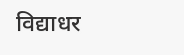विद्याधर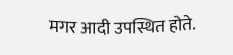मगर आदी उपस्थित होते.